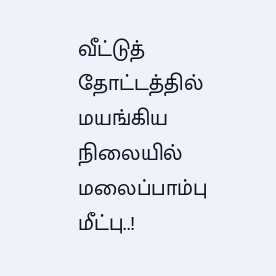வீட்டுத் தோட்டத்தில் மயங்கிய நிலையில் மலைப்பாம்பு மீட்பு..!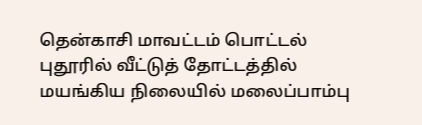தென்காசி மாவட்டம் பொட்டல் புதூரில் வீட்டுத் தோட்டத்தில் மயங்கிய நிலையில் மலைப்பாம்பு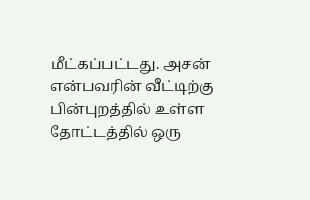மீட்கப்பட்டது. அசன் என்பவரின் வீட்டிற்கு பின்புறத்தில் உள்ள தோட்டத்தில் ஒரு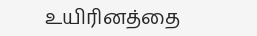உயிரினத்தை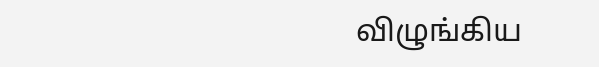விழுங்கிய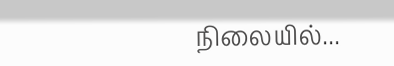நிலையில்...